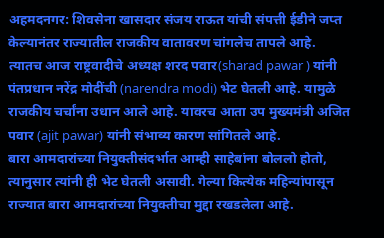अहमदनगर: शिवसेना खासदार संजय राऊत यांची संपत्ती ईडीने जप्त केल्यानंतर राज्यातील राजकीय वातावरण चांगलेच तापले आहे. त्यातच आज राष्ट्रवादीचे अध्यक्ष शरद पवार(sharad pawar ) यांनी पंतप्रधान नरेंद्र मोदींची (narendra modi) भेट घेतली आहे. यामुळे राजकीय चर्चांना उधान आले आहे. यावरच आता उप मुख्यमंत्री अजित पवार (ajit pawar) यांनी संभाव्य कारण सांगितले आहे.
बारा आमदारांच्या नियुक्तीसंदर्भात आम्ही साहेबांना बोललो होतो, त्यानुसार त्यांनी ही भेट घेतली असावी. गेल्या कित्येक महिन्यांपासून राज्यात बारा आमदारांच्या नियुक्तीचा मुद्दा रखडलेला आहे.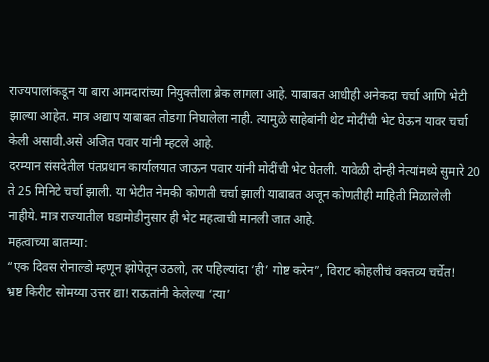राज्यपालांकडून या बारा आमदारांच्या नियुक्तीला ब्रेक लागला आहे. याबाबत आधीही अनेकदा चर्चा आणि भेटी झाल्या आहेत. मात्र अद्याप याबाबत तोडगा निघालेला नाही. त्यामुळे साहेबांनी थेट मोदींची भेट घेऊन यावर चर्चा केली असावी.असे अजित पवार यांनी म्हटले आहे.
दरम्यान संसदेतील पंतप्रधान कार्यालयात जाऊन पवार यांनी मोदींची भेट घेतली. यावेळी दोन्ही नेत्यांमध्ये सुमारे 20 ते 25 मिनिटे चर्चा झाली. या भेटीत नेमकी कोणती चर्चा झाली याबाबत अजून कोणतीही माहिती मिळालेली नाहीये. मात्र राज्यातील घडामोडीनुसार ही भेट महत्वाची मानली जात आहे.
महत्वाच्या बातम्या:
“एक दिवस रोनाल्डो म्हणून झोपेतून उठलो, तर पहिल्यांदा ‘ही’ गोष्ट करेन”, विराट कोहलीचं वक्तव्य चर्चेत!
भ्रष्ट किरीट सोमय्या उत्तर द्या! राऊतांनी केलेल्या ‘त्या’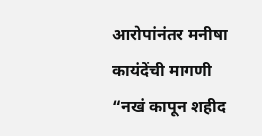आरोपांनंतर मनीषा कायंदेंची मागणी
“नखं कापून शहीद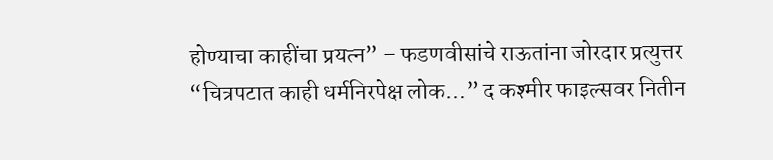होण्याचा काहींचा प्रयत्न” – फडणवीसांचे राऊतांना जोरदार प्रत्युत्तर
“चित्रपटात काही धर्मनिरपेक्ष लोक…” द कश्मीर फाइल्सवर नितीन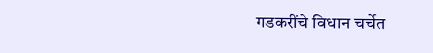गडकरींचे विधान चर्चेत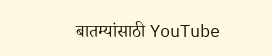बातम्यांसाठी YouTube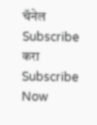चॅनेल Subscribe करा
Subscribe Now